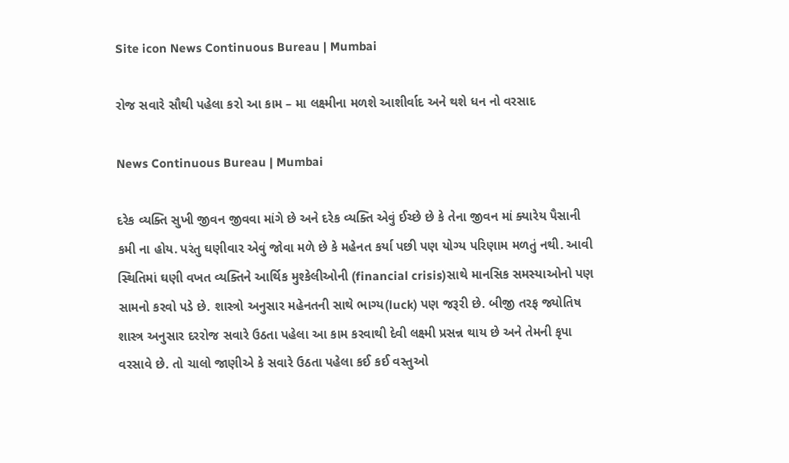Site icon News Continuous Bureau | Mumbai

રોજ સવારે સૌથી પહેલા કરો આ કામ – મા લક્ષ્મીના મળશે આશીર્વાદ અને થશે ધન નો વરસાદ

News Continuous Bureau | Mumbai

દરેક વ્યક્તિ સુખી જીવન જીવવા માંગે છે અને દરેક વ્યક્તિ એવું ઈચ્છે છે કે તેના જીવન માં ક્યારેય પૈસાની કમી ના હોય. પરંતુ ઘણીવાર એવું જોવા મળે છે કે મહેનત કર્યા પછી પણ યોગ્ય પરિણામ મળતું નથી. આવી સ્થિતિમાં ઘણી વખત વ્યક્તિને આર્થિક મુશ્કેલીઓની (financial crisis)સાથે માનસિક સમસ્યાઓનો પણ સામનો કરવો પડે છે. શાસ્ત્રો અનુસાર મહેનતની સાથે ભાગ્ય(luck) પણ જરૂરી છે. બીજી તરફ જ્યોતિષ શાસ્ત્ર અનુસાર દરરોજ સવારે ઉઠતા પહેલા આ કામ કરવાથી દેવી લક્ષ્મી પ્રસન્ન થાય છે અને તેમની કૃપા વરસાવે છે. તો ચાલો જાણીએ કે સવારે ઉઠતા પહેલા કઈ કઈ વસ્તુઓ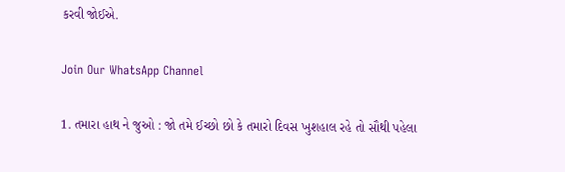કરવી જોઈએ.

Join Our WhatsApp Channel

1. તમારા હાથ ને જુઓ : જો તમે ઈચ્છો છો કે તમારો દિવસ ખુશહાલ રહે તો સૌથી પહેલા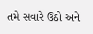તમે સવારે ઉઠો અને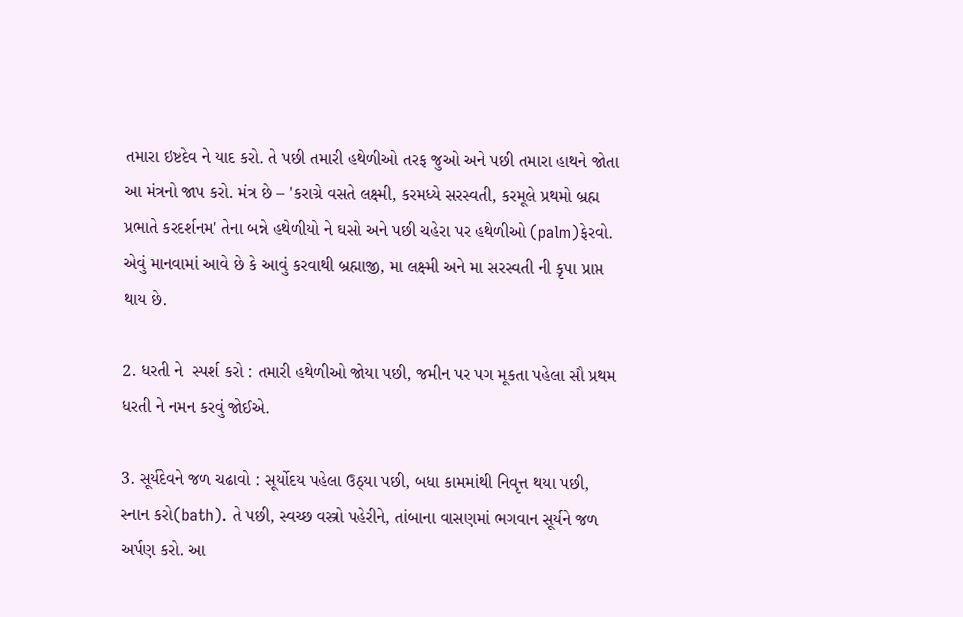તમારા ઇષ્ટદેવ ને યાદ કરો. તે પછી તમારી હથેળીઓ તરફ જુઓ અને પછી તમારા હાથને જોતા આ મંત્રનો જાપ કરો. મંત્ર છે – 'કરાગ્રે વસતે લક્ષ્મી, કરમધ્યે સરસ્વતી, કરમૂલે પ્રથમો બ્રહ્મ પ્રભાતે કરદર્શનમ' તેના બન્ને હથેળીયો ને ઘસો અને પછી ચહેરા પર હથેળીઓ (palm)ફેરવો. એવું માનવામાં આવે છે કે આવું કરવાથી બ્રહ્માજી, મા લક્ષ્મી અને મા સરસ્વતી ની કૃપા પ્રાપ્ત થાય છે.

2. ધરતી ને  સ્પર્શ કરો : તમારી હથેળીઓ જોયા પછી, જમીન પર પગ મૂકતા પહેલા સૌ પ્રથમ ધરતી ને નમન કરવું જોઈએ.

3. સૂર્યદેવને જળ ચઢાવો : સૂર્યોદય પહેલા ઉઠ્યા પછી, બધા કામમાંથી નિવૃત્ત થયા પછી, સ્નાન કરો(bath). તે પછી, સ્વચ્છ વસ્ત્રો પહેરીને, તાંબાના વાસણમાં ભગવાન સૂર્યને જળ અર્પણ કરો. આ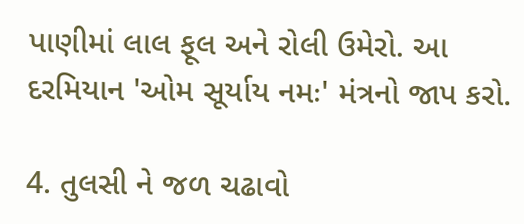પાણીમાં લાલ ફૂલ અને રોલી ઉમેરો. આ દરમિયાન 'ઓમ સૂર્યાય નમઃ' મંત્રનો જાપ કરો.

4. તુલસી ને જળ ચઢાવો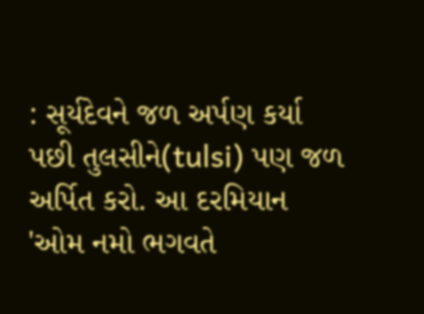: સૂર્યદેવને જળ અર્પણ કર્યા પછી તુલસીને(tulsi) પણ જળ અર્પિત કરો. આ દરમિયાન 'ઓમ નમો ભગવતે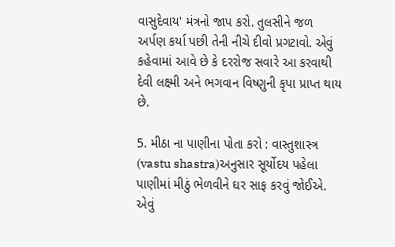વાસુદેવાય' મંત્રનો જાપ કરો. તુલસીને જળ અર્પણ કર્યા પછી તેની નીચે દીવો પ્રગટાવો. એવું કહેવામાં આવે છે કે દરરોજ સવારે આ કરવાથી દેવી લક્ષ્મી અને ભગવાન વિષ્ણુની કૃપા પ્રાપ્ત થાય છે.

5. મીઠા ના પાણીના પોતા કરો : વાસ્તુશાસ્ત્ર (vastu shastra)અનુસાર સૂર્યોદય પહેલા પાણીમાં મીઠું ભેળવીને ઘર સાફ કરવું જોઈએ. એવું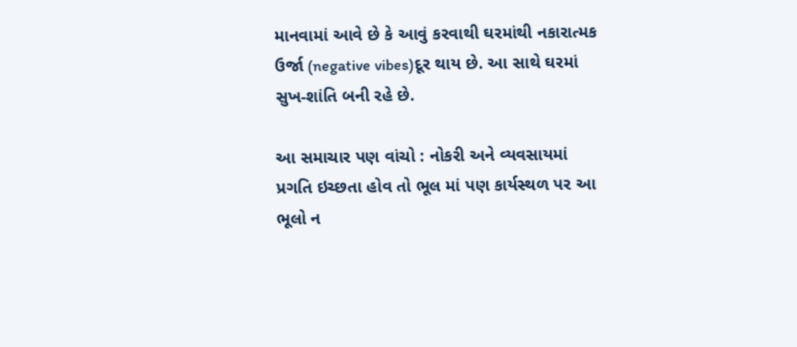માનવામાં આવે છે કે આવું કરવાથી ઘરમાંથી નકારાત્મક ઉર્જા (negative vibes)દૂર થાય છે. આ સાથે ઘરમાં સુખ-શાંતિ બની રહે છે.

આ સમાચાર પણ વાંચો : નોકરી અને વ્યવસાયમાં પ્રગતિ ઇચ્છતા હોવ તો ભૂલ માં પણ કાર્યસ્થળ પર આ ભૂલો ન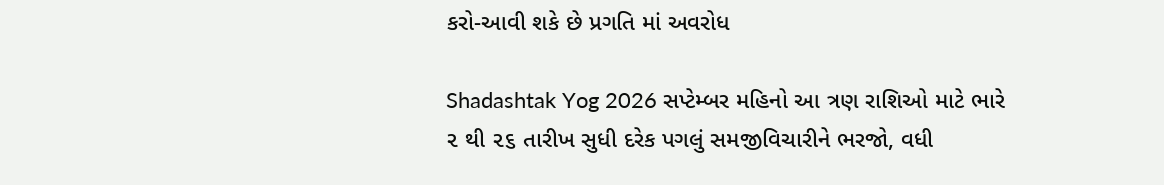કરો-આવી શકે છે પ્રગતિ માં અવરોધ

Shadashtak Yog 2026 સપ્ટેમ્બર મહિનો આ ત્રણ રાશિઓ માટે ભારે ૨ થી ૨૬ તારીખ સુધી દરેક પગલું સમજીવિચારીને ભરજો, વધી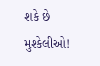શકે છે મુશ્કેલીઓ!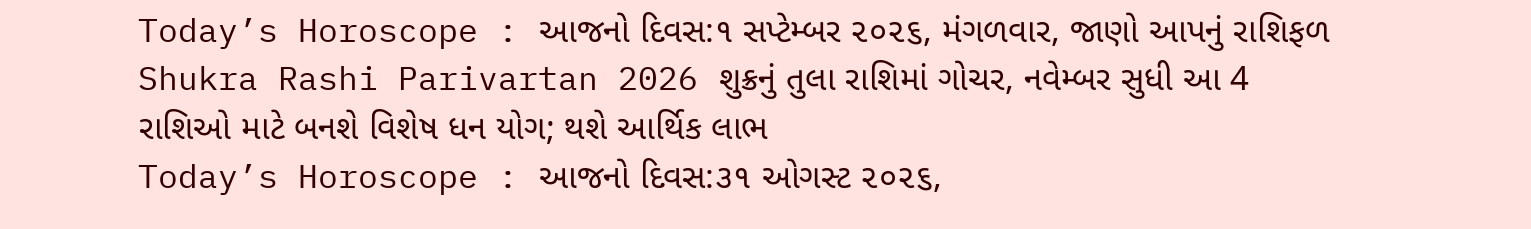Today’s Horoscope : આજનો દિવસ:૧ સપ્ટેમ્બર ૨૦૨૬, મંગળવાર, જાણો આપનું રાશિફળ
Shukra Rashi Parivartan 2026 શુક્રનું તુલા રાશિમાં ગોચર, નવેમ્બર સુધી આ 4 રાશિઓ માટે બનશે વિશેષ ધન યોગ; થશે આર્થિક લાભ
Today’s Horoscope : આજનો દિવસ:૩૧ ઓગસ્ટ ૨૦૨૬,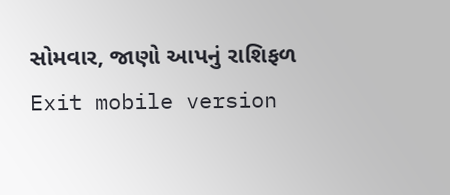સોમવાર, જાણો આપનું રાશિફળ
Exit mobile version